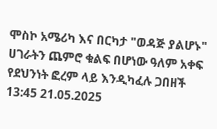ሞስኮ አሜሪካ እና በርካታ "ወዳጅ ያልሆኑ" ሀገራትን ጨምሮ ቁልፍ በሆነው ዓለም አቀፍ የደህንነት ፎረም ላይ እንዲካፈሉ ጋበዘች
13:45 21.05.2025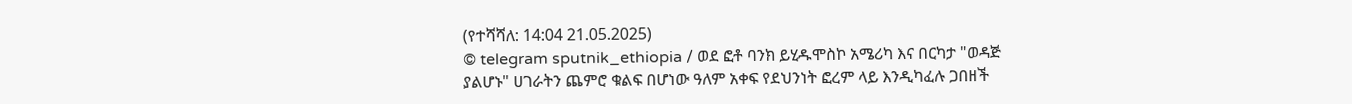(የተሻሻለ: 14:04 21.05.2025)
© telegram sputnik_ethiopia / ወደ ፎቶ ባንክ ይሂዱሞስኮ አሜሪካ እና በርካታ "ወዳጅ ያልሆኑ" ሀገራትን ጨምሮ ቁልፍ በሆነው ዓለም አቀፍ የደህንነት ፎረም ላይ እንዲካፈሉ ጋበዘች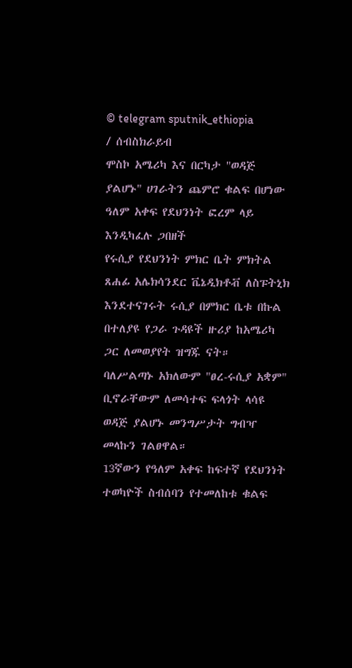© telegram sputnik_ethiopia
/ ሰብስክራይብ
ሞስኮ አሜሪካ እና በርካታ "ወዳጅ ያልሆኑ" ሀገራትን ጨምሮ ቁልፍ በሆነው ዓለም አቀፍ የደህንነት ፎረም ላይ እንዲካፈሉ ጋበዘች
የሩሲያ የደህንነት ምክር ቤት ምክትል ጸሐፊ አሌክሳንደር ቬኔዲክቶቭ ለስፑትኒክ እንደተናገሩት ሩሲያ በምክር ቤቱ በኩል በተለያዩ የጋራ ጉዳዩች ዙሪያ ከአሜሪካ ጋር ለመወያየት ዝግጁ ናት።
ባለሥልጣኑ አክለውም "ፀረ-ሩሲያ አቋም" ቢኖራቸውም ለመሳተፍ ፍላጎት ላሳዩ ወዳጅ ያልሆኑ መንግሥታት ግብዣ መላኩን ገልፀዋል።
13ኛውን የዓለም አቀፍ ከፍተኛ የደህንነት ተወካዮች ስብሰባን የተመለከቱ ቁልፍ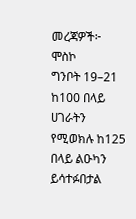መረጃዎች፦
ሞስኮ
ግንቦት 19–21
ከ100 በላይ ሀገራትን የሚወክሉ ከ125 በላይ ልዑካን ይሳተፉበታል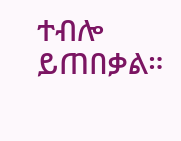ተብሎ ይጠበቃል።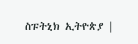ስፑትኒክ ኢትዮጵያ |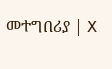መተግበሪያ | X